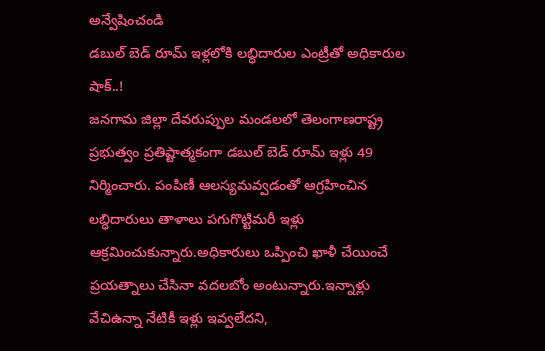అన్వేషించండి
డబుల్ బెడ్ రూమ్ ఇళ్లలోకి లబ్ధిదారుల ఎంట్రీతో అధికారుల షాక్..!
జనగామ జిల్లా దేవరుప్పుల మండలలో తెలంగాణరాష్ట్ర ప్రభుత్వం ప్రతిష్టాత్మకంగా డబుల్ బెడ్ రూమ్ ఇళ్లు 49 నిర్మించారు. పంపిణీ ఆలస్యమవ్వడంతో ఆగ్రహించిన లబ్ధిదారులు తాళాలు పగుగొట్టిమరీ ఇళ్లు ఆక్రమించుకున్నారు.అధికారులు ఒప్పించి ఖాళీ చేయించే ప్రయత్నాలు చేసినా వదలబోం అంటున్నారు.ఇన్నాళ్లు వేచిఉన్నా నేటికీ ఇళ్లు ఇవ్వలేదని,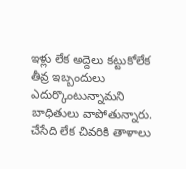ఇళ్లు లేక అద్దెలు కట్టుకోలేక తీవ్ర ఇబ్బందులు ఎదుర్కొంటున్నామని బాధితులు వాపోతున్నారు. చేసేది లేక చివరికి తాళాలు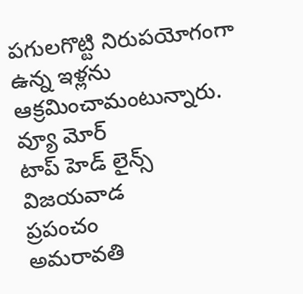పగులగొట్టి నిరుపయోగంగా ఉన్న ఇళ్లను ఆక్రమించామంటున్నారు.
వ్యూ మోర్
టాప్ హెడ్ లైన్స్
విజయవాడ
ప్రపంచం
అమరావతి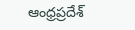ఆంధ్రప్రదేశ్